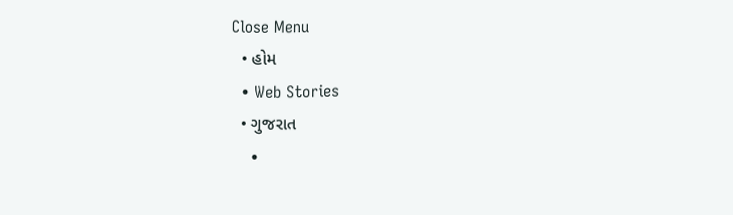Close Menu
  • હોમ
  • Web Stories
  • ગુજરાત
    •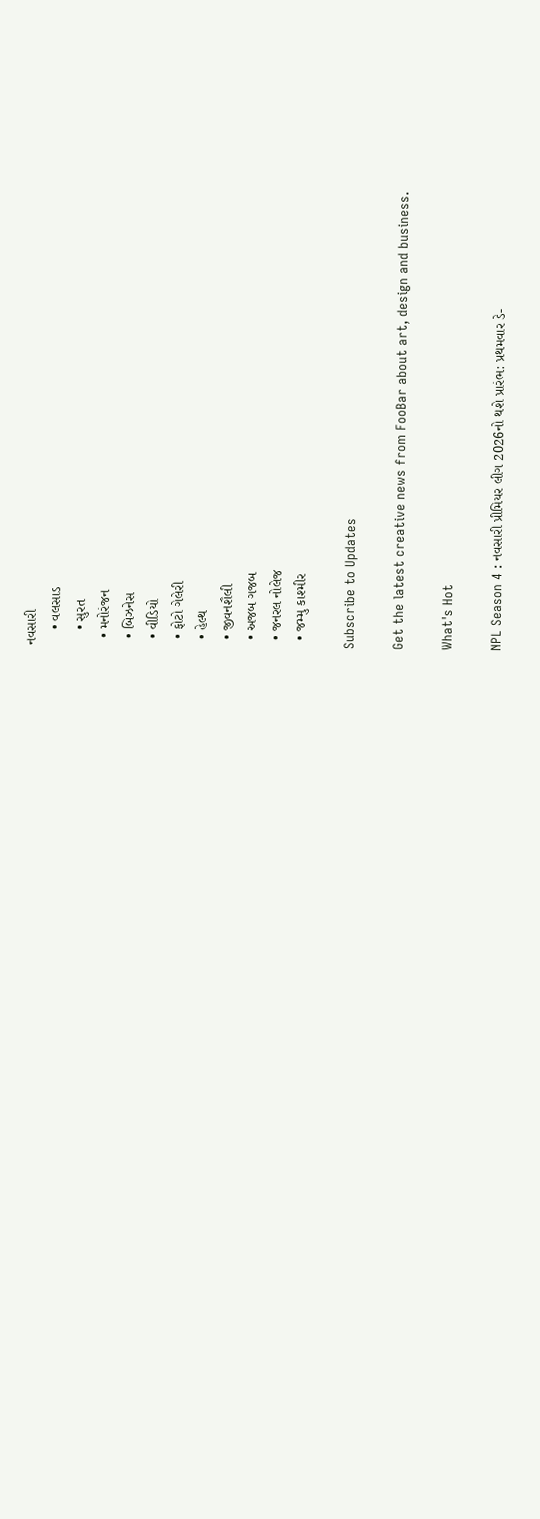નવસારી
    • વલસાડ
    • સુરત
  • મનોરંજન
  • બિઝનેસ
  • વીડિયો
  • ફોટો ગેલેરી
  • હેલ્થ
  • જીવનશૈલી
  • અજબ ગજબ
  • જનરલ નોલેજ
  • જમ્મુ કાશ્મીર

Subscribe to Updates

Get the latest creative news from FooBar about art, design and business.

What's Hot

NPL Season 4 : નવસારી પ્રીમિયર લીગ 2026નો થશે પ્રારંભ: પ્રથમવાર ડે-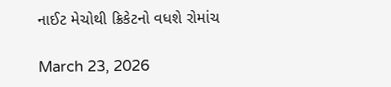નાઈટ મેચોથી ક્રિકેટનો વધશે રોમાંચ

March 23, 2026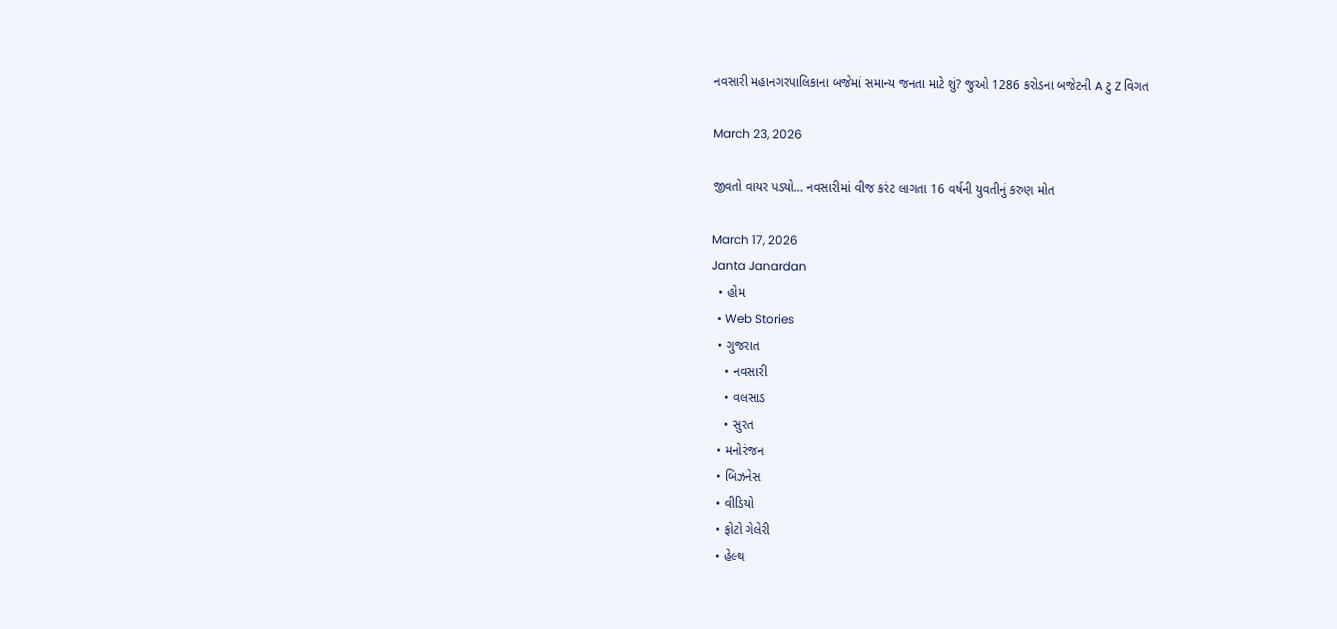નવસારી મહાનગરપાલિકાના બજેમાં સમાન્ય જનતા માટે શું? જુઓ 1286 કરોડના બજેટની A ટુ Z વિગત

March 23, 2026

જીવતો વાયર પડ્યો… નવસારીમાં વીજ કરંટ લાગતા 16 વર્ષની યુવતીનું કરુણ મોત

March 17, 2026
Janta Janardan
  • હોમ
  • Web Stories
  • ગુજરાત
    • નવસારી
    • વલસાડ
    • સુરત
  • મનોરંજન
  • બિઝનેસ
  • વીડિયો
  • ફોટો ગેલેરી
  • હેલ્થ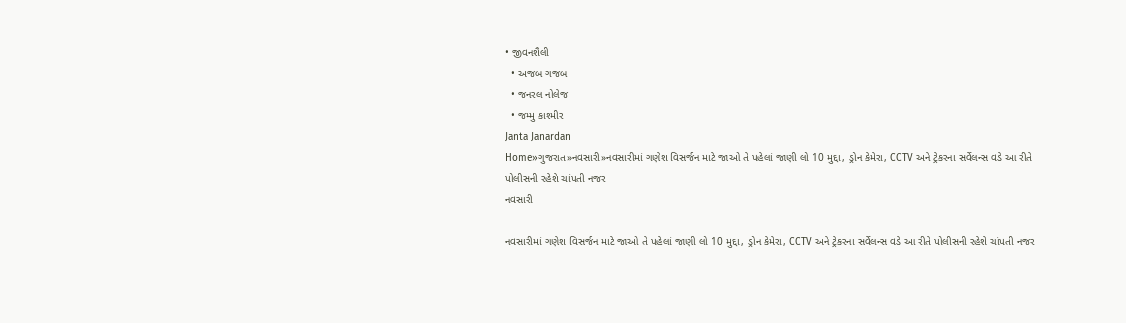• જીવનશૈલી
  • અજબ ગજબ
  • જનરલ નોલેજ
  • જમ્મુ કાશ્મીર
Janta Janardan
Home»ગુજરાત»નવસારી»નવસારીમાં ગણેશ વિસર્જન માટે જાઓ તે પહેલાં જાણી લો 10 મુદ્દા, ડ્રોન કેમેરા, CCTV અને ટ્રેકરના સર્વેલન્સ વડે આ રીતે પોલીસની રહેશે ચાંપતી નજર
નવસારી

નવસારીમાં ગણેશ વિસર્જન માટે જાઓ તે પહેલાં જાણી લો 10 મુદ્દા, ડ્રોન કેમેરા, CCTV અને ટ્રેકરના સર્વેલન્સ વડે આ રીતે પોલીસની રહેશે ચાંપતી નજર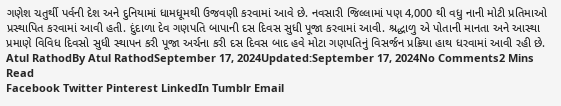ગણેશ ચતુર્થી પર્વની દેશ અને દુનિયામાં ધામધૂમથી ઉજવણી કરવામાં આવે છે. નવસારી જિલ્લામાં પણ 4,000 થી વધુ નાની મોટી પ્રતિમાઓ પ્રસ્થાપિત કરવામાં આવી હતી. દુંદાળા દેવ ગણપતિ બાપાની દસ દિવસ સુધી પૂજા કરવામાં આવી. શ્રદ્ધાળુ એ પોતાની માનતા અને આસ્થા પ્રમાણે વિવિધ દિવસો સુધી સ્થાપન કરી પૂજા અર્ચના કરી દસ દિવસ બાદ હવે મોટા ગણપતિનું વિસર્જન પ્રક્રિયા હાથ ધરવામાં આવી રહી છે.
Atul RathodBy Atul RathodSeptember 17, 2024Updated:September 17, 2024No Comments2 Mins Read
Facebook Twitter Pinterest LinkedIn Tumblr Email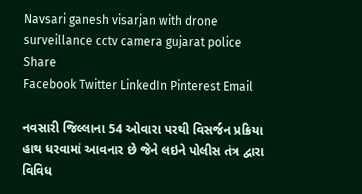Navsari ganesh visarjan with drone surveillance cctv camera gujarat police
Share
Facebook Twitter LinkedIn Pinterest Email

નવસારી જિલ્લાના 54 ઓવારા પરથી વિસર્જન પ્રક્રિયા હાથ ધરવામાં આવનાર છે જેને લઇને પોલીસ તંત્ર દ્વારા વિવિધ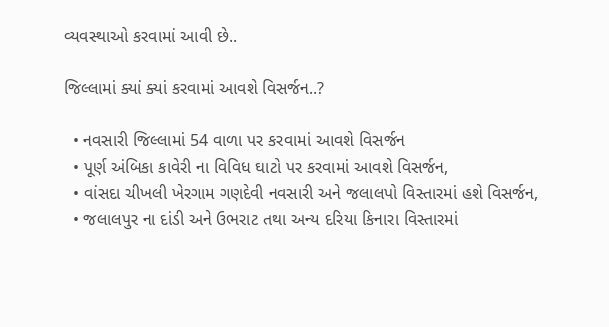વ્યવસ્થાઓ કરવામાં આવી છે..

જિલ્લામાં ક્યાં ક્યાં કરવામાં આવશે વિસર્જન..?

  • નવસારી જિલ્લામાં 54 વાળા પર કરવામાં આવશે વિસર્જન
  • પૂર્ણ અંબિકા કાવેરી ના વિવિધ ઘાટો પર કરવામાં આવશે વિસર્જન,
  • વાંસદા ચીખલી ખેરગામ ગણદેવી નવસારી અને જલાલપો વિસ્તારમાં હશે વિસર્જન,
  • જલાલપુર ના દાંડી અને ઉભરાટ તથા અન્ય દરિયા કિનારા વિસ્તારમાં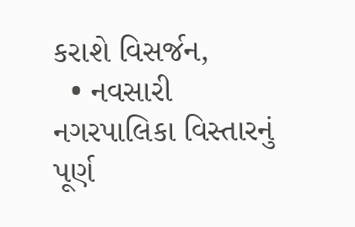કરાશે વિસર્જન,
  • નવસારી નગરપાલિકા વિસ્તારનું પૂર્ણ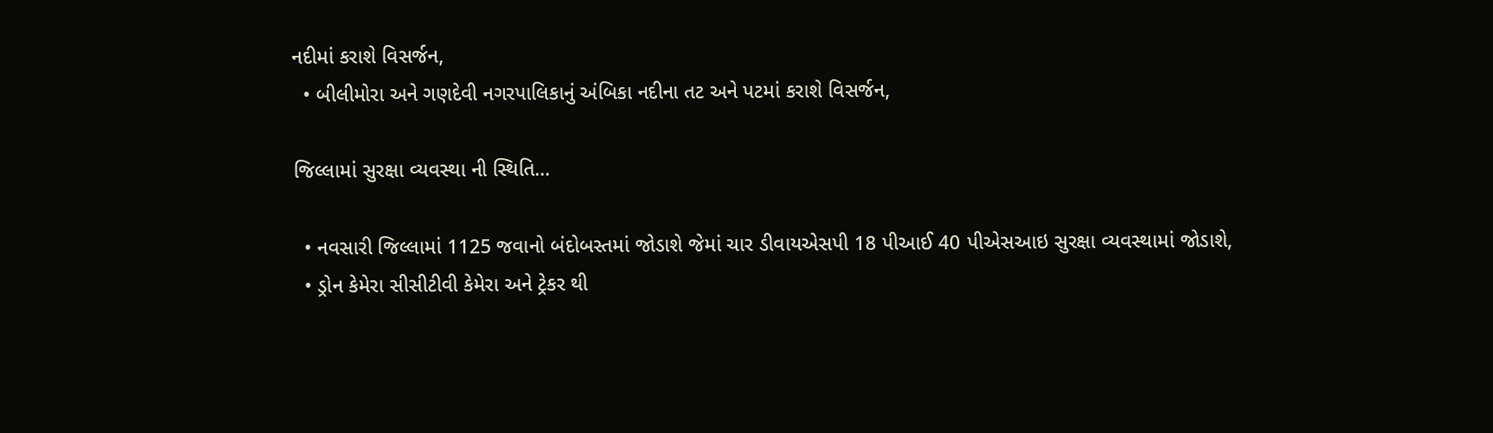નદીમાં કરાશે વિસર્જન,
  • બીલીમોરા અને ગણદેવી નગરપાલિકાનું અંબિકા નદીના તટ અને પટમાં કરાશે વિસર્જન,

જિલ્લામાં સુરક્ષા વ્યવસ્થા ની સ્થિતિ…

  • નવસારી જિલ્લામાં 1125 જવાનો બંદોબસ્તમાં જોડાશે જેમાં ચાર ડીવાયએસપી 18 પીઆઈ 40 પીએસઆઇ સુરક્ષા વ્યવસ્થામાં જોડાશે,
  • ડ્રોન કેમેરા સીસીટીવી કેમેરા અને ટ્રેકર થી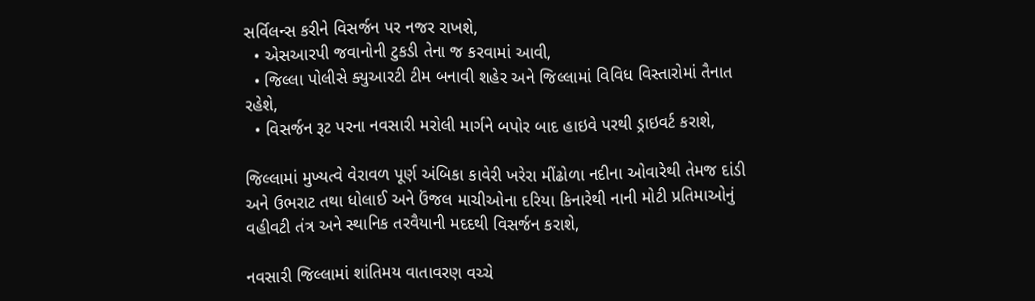સર્વિલન્સ કરીને વિસર્જન પર નજર રાખશે,
  • એસઆરપી જવાનોની ટુકડી તેના જ કરવામાં આવી,
  • જિલ્લા પોલીસે ક્યુઆરટી ટીમ બનાવી શહેર અને જિલ્લામાં વિવિધ વિસ્તારોમાં તૈનાત રહેશે,
  • વિસર્જન રૂટ પરના નવસારી મરોલી માર્ગને બપોર બાદ હાઇવે પરથી ડ્રાઇવર્ટ કરાશે,

જિલ્લામાં મુખ્યત્વે વેરાવળ પૂર્ણ અંબિકા કાવેરી ખરેરા મીંઢોળા નદીના ઓવારેથી તેમજ દાંડી અને ઉભરાટ તથા ધોલાઈ અને ઉંજલ માચીઓના દરિયા કિનારેથી નાની મોટી પ્રતિમાઓનું વહીવટી તંત્ર અને સ્થાનિક તરવૈયાની મદદથી વિસર્જન કરાશે,

નવસારી જિલ્લામાં શાંતિમય વાતાવરણ વચ્ચે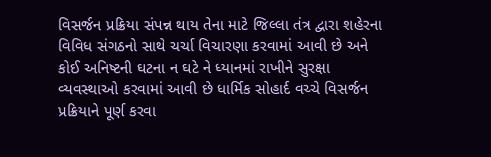વિસર્જન પ્રક્રિયા સંપન્ન થાય તેના માટે જિલ્લા તંત્ર દ્વારા શહેરના વિવિધ સંગઠનો સાથે ચર્ચા વિચારણા કરવામાં આવી છે અને કોઈ અનિષ્ટની ઘટના ન ઘટે ને ધ્યાનમાં રાખીને સુરક્ષા વ્યવસ્થાઓ કરવામાં આવી છે ધાર્મિક સોહાર્દ વચ્ચે વિસર્જન પ્રક્રિયાને પૂર્ણ કરવા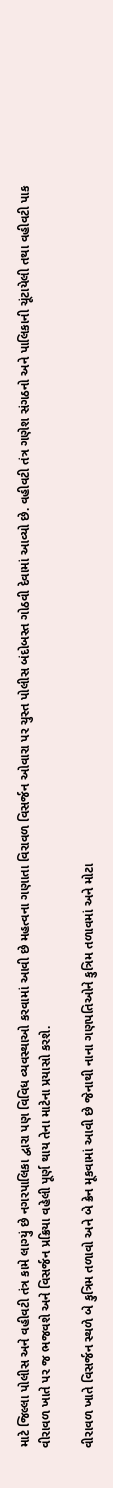માટે જિલ્લા પોલીસ અને વહીવટી તંત્ર કામે લાગ્યું છે નગરપાલિકા દ્વારા પણ વિવિધ વ્યવસ્થાઓ કરવામાં આવી છે મહત્વના ગણાતા વિરાવળ વિસર્જન ઓવારા પર ચુસ્ત પોલીસ બંદોબસ્ત ગોઠવી દેવામાં આવ્યો છે. વહીવટી તંત્ર ગણેશ સંગઠનો અને પાલિકાની ચૂંટાયેલી તથા વહીવટી પાક વીરાવળ ખાતે પર જ ભજવશે અને વિસર્જન પ્રક્રિયા વહેલી પૂર્ણ થાય તેના માટેના પ્રયાસો કરશે.

વીરાવળ ખાતે વિસર્જન સ્થળે બે કુત્રિમ તળાવો અને બે ક્રેન મૂકવામાં આવી છે જેનાથી નાના ગણપતિઓને કુત્રિમ તળાવમાં અને મોટા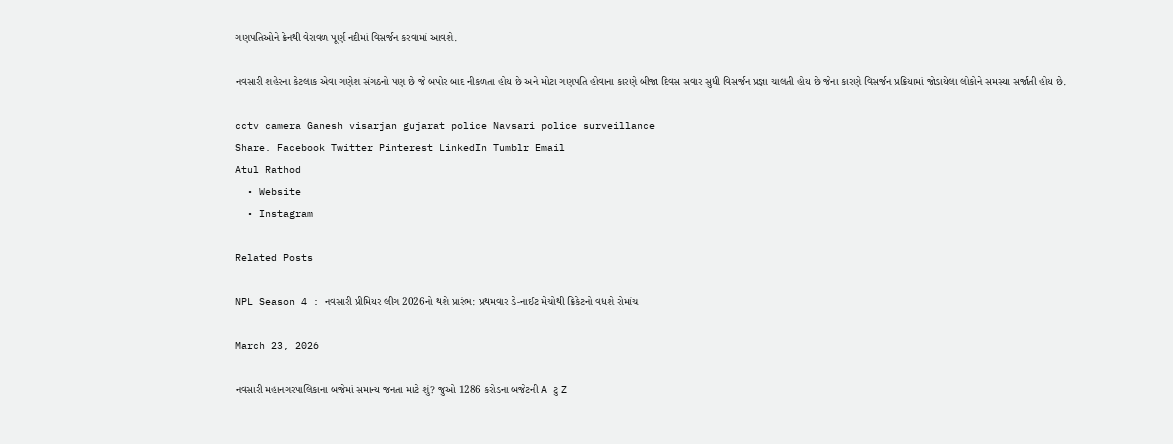ગણપતિઓને ક્રેનથી વેરાવળ પૂર્ણ નદીમાં વિસર્જન કરવામાં આવશે.

નવસારી શહેરના કેટલાક એવા ગણેશ સંગઠનો પણ છે જે બપોર બાદ નીકળતા હોય છે અને મોટા ગણપતિ હોવાના કારણે બીજા દિવસ સવાર સુધી વિસર્જન પ્રજ્ઞા ચાલતી હોય છે જેના કારણે વિસર્જન પ્રક્રિયામાં જોડાયેલા લોકોને સમસ્યા સર્જાતી હોય છે.

cctv camera Ganesh visarjan gujarat police Navsari police surveillance
Share. Facebook Twitter Pinterest LinkedIn Tumblr Email
Atul Rathod
  • Website
  • Instagram

Related Posts

NPL Season 4 : નવસારી પ્રીમિયર લીગ 2026નો થશે પ્રારંભ: પ્રથમવાર ડે-નાઈટ મેચોથી ક્રિકેટનો વધશે રોમાંચ

March 23, 2026

નવસારી મહાનગરપાલિકાના બજેમાં સમાન્ય જનતા માટે શું? જુઓ 1286 કરોડના બજેટની A ટુ Z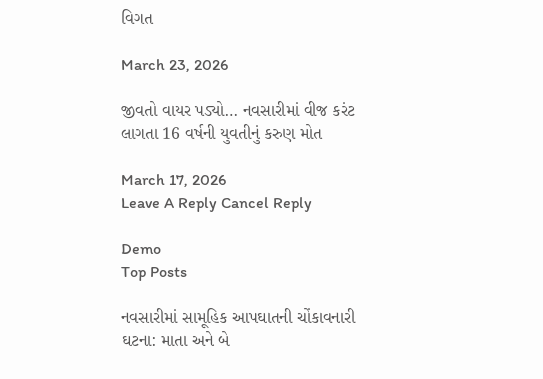વિગત

March 23, 2026

જીવતો વાયર પડ્યો… નવસારીમાં વીજ કરંટ લાગતા 16 વર્ષની યુવતીનું કરુણ મોત

March 17, 2026
Leave A Reply Cancel Reply

Demo
Top Posts

નવસારીમાં સામૂહિક આપઘાતની ચોંકાવનારી ઘટના: માતા અને બે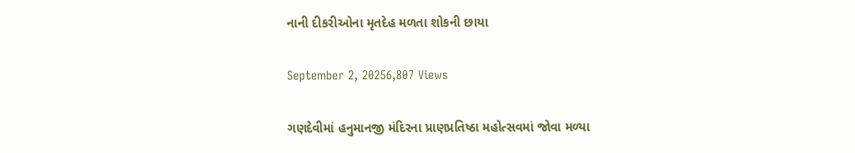નાની દીકરીઓના મૃતદેહ મળતા શોકની છાયા

September 2, 20256,807 Views

ગણદેવીમાં હનુમાનજી મંદિરના પ્રાણપ્રતિષ્ઠા મહોત્સવમાં જોવા મળ્યા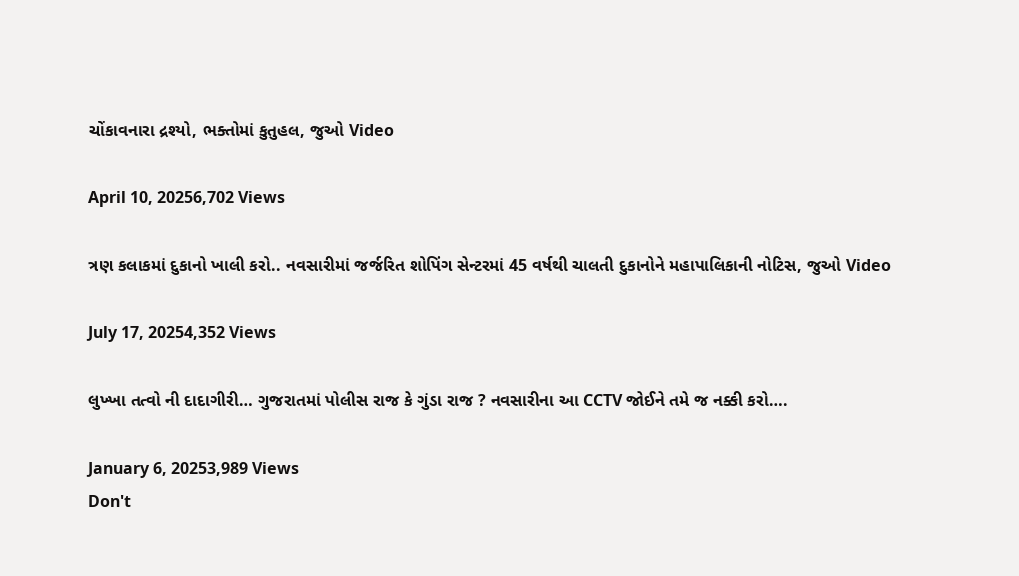ચોંકાવનારા દ્રશ્યો, ભક્તોમાં કુતુહલ, જુઓ Video

April 10, 20256,702 Views

ત્રણ કલાકમાં દુકાનો ખાલી કરો.. નવસારીમાં જર્જરિત શોપિંગ સેન્ટરમાં 45 વર્ષથી ચાલતી દુકાનોને મહાપાલિકાની નોટિસ, જુઓ Video

July 17, 20254,352 Views

લુખ્ખા તત્વો ની દાદાગીરી… ગુજરાતમાં પોલીસ રાજ કે ગુંડા રાજ ? નવસારીના આ CCTV જોઈને તમે જ નક્કી કરો….

January 6, 20253,989 Views
Don't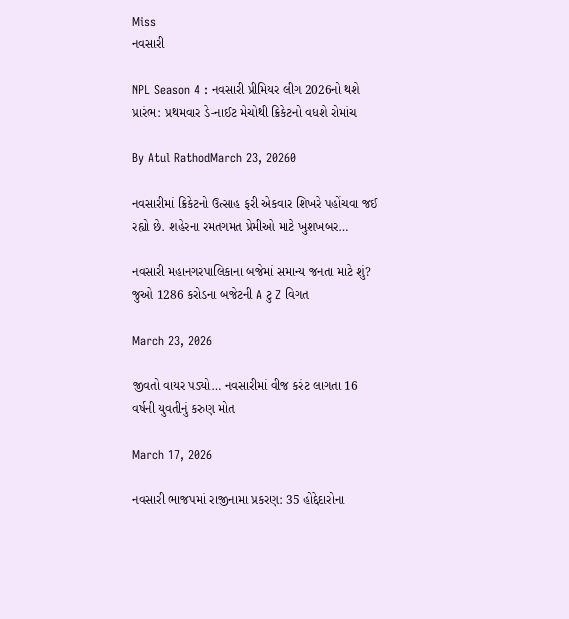Miss
નવસારી

NPL Season 4 : નવસારી પ્રીમિયર લીગ 2026નો થશે પ્રારંભ: પ્રથમવાર ડે-નાઈટ મેચોથી ક્રિકેટનો વધશે રોમાંચ

By Atul RathodMarch 23, 20260

નવસારીમાં ક્રિકેટનો ઉત્સાહ ફરી એકવાર શિખરે પહોંચવા જઈ રહ્યો છે. શહેરના રમતગમત પ્રેમીઓ માટે ખુશખબર…

નવસારી મહાનગરપાલિકાના બજેમાં સમાન્ય જનતા માટે શું? જુઓ 1286 કરોડના બજેટની A ટુ Z વિગત

March 23, 2026

જીવતો વાયર પડ્યો… નવસારીમાં વીજ કરંટ લાગતા 16 વર્ષની યુવતીનું કરુણ મોત

March 17, 2026

નવસારી ભાજપમાં રાજીનામા પ્રકરણ: 35 હોદ્દેદારોના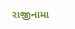રાજીનામા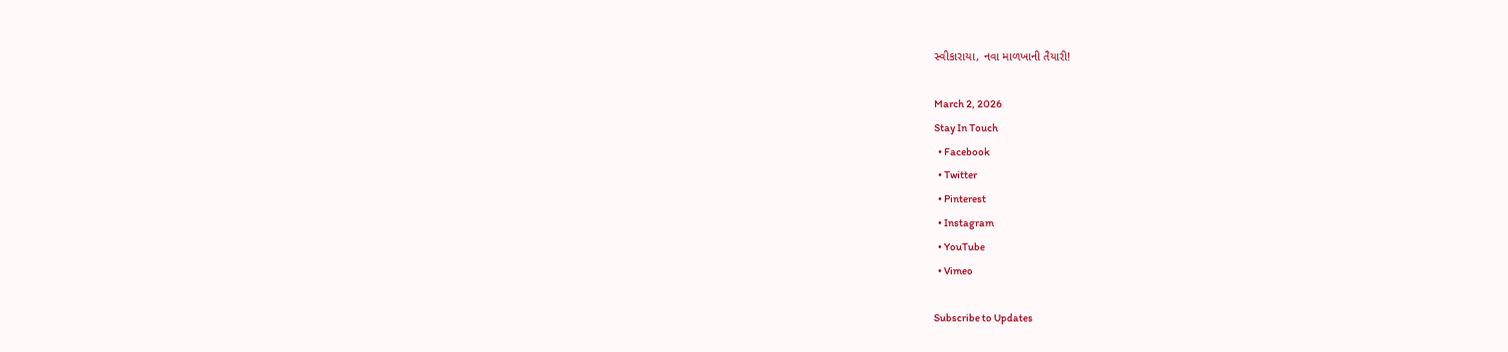સ્વીકારાયા, નવા માળખાની તૈયારી!

March 2, 2026
Stay In Touch
  • Facebook
  • Twitter
  • Pinterest
  • Instagram
  • YouTube
  • Vimeo

Subscribe to Updates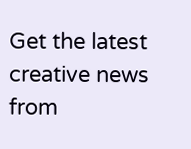Get the latest creative news from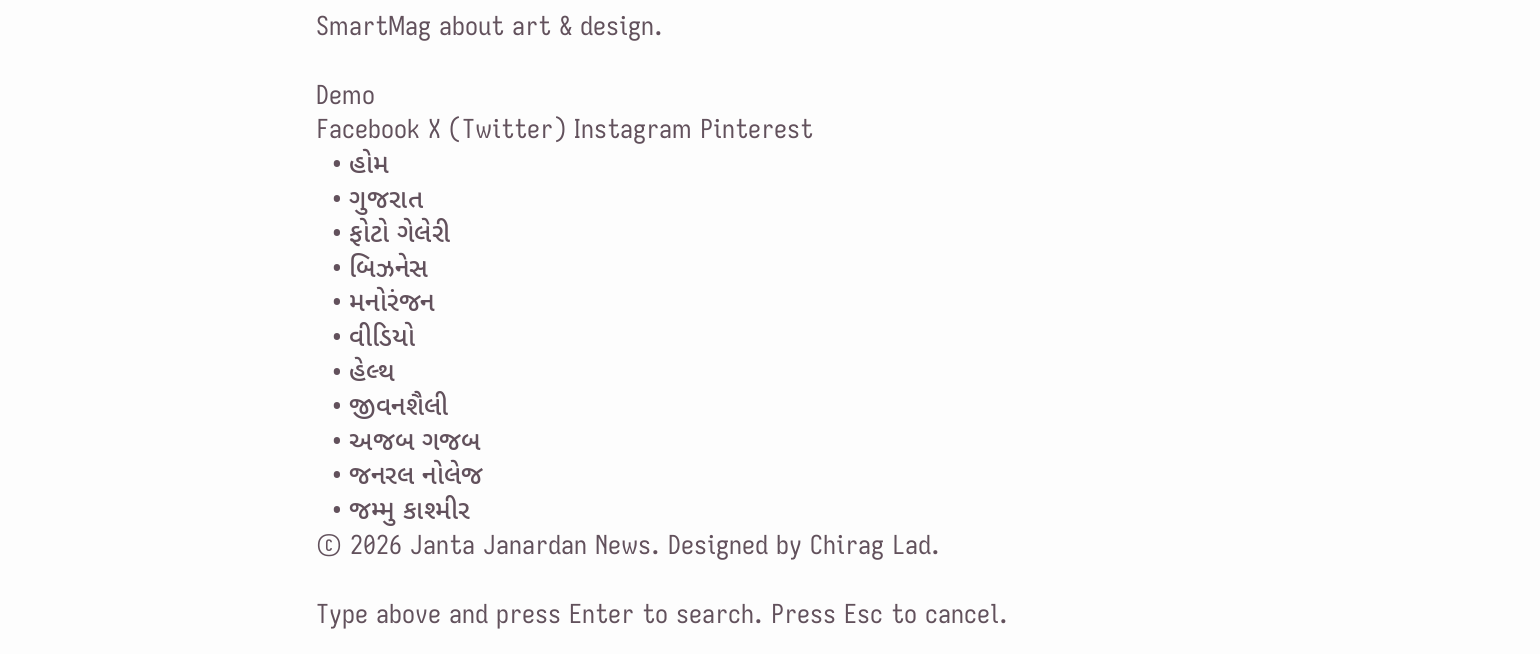SmartMag about art & design.

Demo
Facebook X (Twitter) Instagram Pinterest
  • હોમ
  • ગુજરાત
  • ફોટો ગેલેરી
  • બિઝનેસ
  • મનોરંજન
  • વીડિયો
  • હેલ્થ
  • જીવનશૈલી
  • અજબ ગજબ
  • જનરલ નોલેજ
  • જમ્મુ કાશ્મીર
© 2026 Janta Janardan News. Designed by Chirag Lad.

Type above and press Enter to search. Press Esc to cancel.